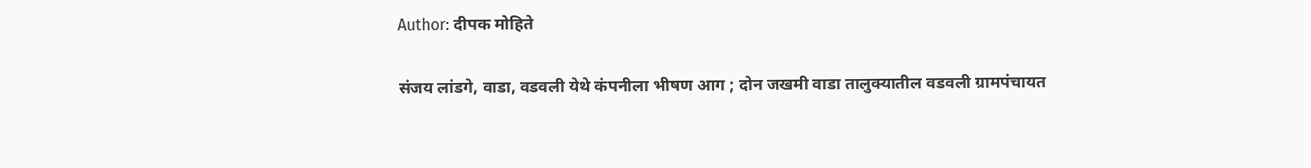Author: दीपक मोहिते

संजय लांडगे, वाडा, वडवली येथे कंपनीला भीषण आग ; दोन जखमी वाडा तालुक्यातील वडवली ग्रामपंचायत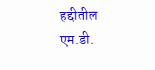हद्दीतील एम.डी.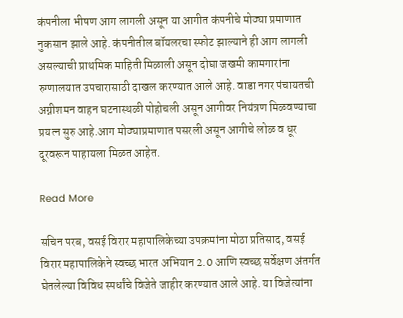कंपनीला भीषण आग लागली असून या आगीत कंपनीचे मोठ्या प्रमाणात नुकसान झाले आहे. कंपनीतील बॉयलरचा स्फोट झाल्याने ही आग लागली असल्याची प्राथमिक माहिती मिळाली असून दोघा जखमी कामगारांना रुग्णालयात उपचारासाठी दाखल करण्यात आले आहे. वाडा नगर पंचायतची अग्नीशमन वाहन घटनास्थळी पोहोचली असून आगीवर नियंत्रण मिळवण्याचा प्रयत्न सुरु आहे.आग मोठ्याप्रमाणात पसरली असून आगीचे लोळ व धूर दूरवरून पाहायला मिळत आहेत.

Read More

सचिन परब, वसई विरार महापालिकेच्या उपक्रमांना मोठा प्रतिसाद, वसई विरार महापालिकेने स्वच्छ भारत अभियान 2.0 आणि स्वच्छ सर्वेक्षण अंतर्गत घेतलेल्या विविध स्पर्धांचे विजेते जाहीर करण्यात आले आहे. या विजेत्यांना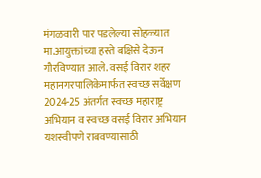मंगळवारी पार पडलेल्या सोहळ्यात मा.आयुक्तांच्या हस्ते बक्षिसे देऊन गौरविण्यात आले. वसई विरार शहर महानगरपालिकेमार्फत स्वच्छ सर्वेक्षण 2024-25 अंतर्गत स्वच्छ महाराष्ट्र अभियान व स्वच्छ वसई विरार अभियान यशस्वीपणे राबवण्यासाठी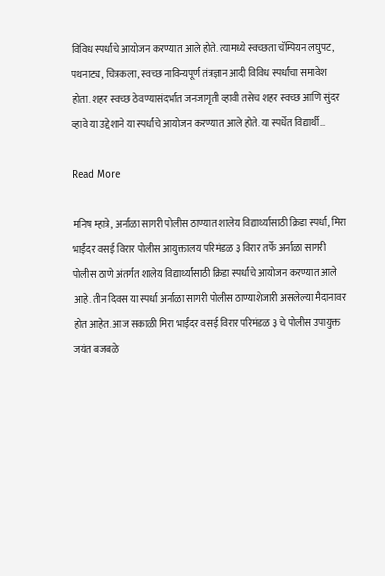विविध स्पर्धांचे आयोजन करण्यात आले होते. त्यामध्ये स्वच्छता चॅम्पियन लघुपट, पथनाट्य, चित्रकला, स्वच्छ नाविन्यपूर्ण तंत्रज्ञान आदी विविध स्पर्धांचा समावेश होता. शहर स्वच्छ ठेवण्यासंदर्भात जनजागृती व्हावी तसेच शहर स्वच्छ आणि सुंदर व्हावे या उद्देशाने या स्पर्धांचे आयोजन करण्यात आले होते. या स्पर्धेत विद्यार्थी…

Read More

मनिष म्हात्रे, अर्नाळा सागरी पोलीस ठाण्यात शालेय विद्यार्थ्यासाठी क्रिडा स्पर्धा, मिरा भाईंदर वस‌ई विरार पोलीस आयुक्तालय परिमंडळ ३ विरार तर्फे अर्नाळा सागरी पोलीस ठाणे अंतर्गत शालेय विद्यार्थ्यांसाठी क्रिडा स्पर्धांचे आयोजन करण्यात आले आहे. तीन दिवस या स्पर्धा अर्नाळा सागरी पोलीस ठाण्याशेजारी असलेल्या मैदानावर होत आहेत. आज सकाळी मिरा भाईंदर वस‌ई विरार परिमंडळ ३ चे पोलीस उपायुक्त जयंत बजबळे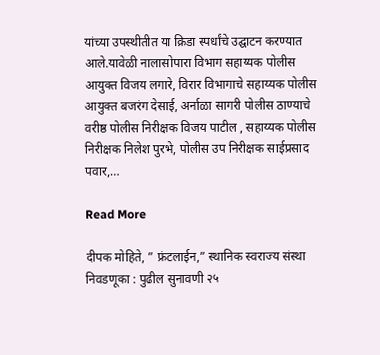यांच्या उपस्थीतीत या क्रिडा स्पर्धांचे उद्घाटन करण्यात आले.यावेळी नालासोपारा विभाग सहाय्यक पोलीस आयुक्त विजय लगारे, विरार विभागाचे सहाय्यक पोलीस आयुक्त बजरंग देसाई, अर्नाळा सागरी पोलीस ठाण्याचे वरीष्ठ पोलीस निरीक्षक विजय पाटील , सहाय्यक पोलीस निरीक्षक निलेश पुरभे, पोलीस उप निरीक्षक साईप्रसाद पवार,…

Read More

दीपक मोहिते, ” फ्रंटलाईन,” स्थानिक स्वराज्य संस्था निवडणूका : पुढील सुनावणी २५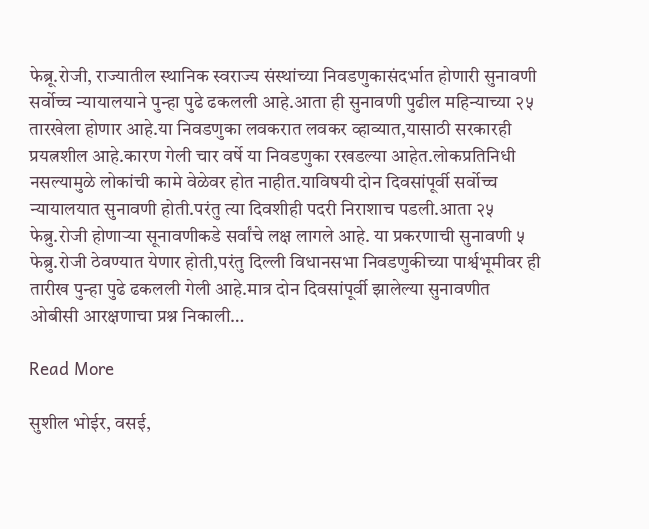फेब्रू.रोजी, राज्यातील स्थानिक स्वराज्य संस्थांच्या निवडणुकासंदर्भात होणारी सुनावणी सर्वोच्च न्यायालयाने पुन्हा पुढे ढकलली आहे.आता ही सुनावणी पुढील महिन्याच्या २५ तारखेला होणार आहे.या निवडणुका लवकरात लवकर व्हाव्यात,यासाठी सरकारही प्रयत्नशील आहे.कारण गेली चार वर्षे या निवडणुका रखडल्या आहेत.लोकप्रतिनिधी नसल्यामुळे लोकांची कामे वेळेवर होत नाहीत.याविषयी दोन दिवसांपूर्वी सर्वोच्च न्यायालयात सुनावणी होती.परंतु त्या दिवशीही पदरी निराशाच पडली.आता २५ फेब्रु.रोजी होणाऱ्या सूनावणीकडे सर्वांचे लक्ष लागले आहे. या प्रकरणाची सुनावणी ५ फेब्रु.रोजी ठेवण्यात येणार होती,परंतु दिल्ली विधानसभा निवडणुकीच्या पार्श्वभूमीवर ही तारीख पुन्हा पुढे ढकलली गेली आहे.मात्र दोन दिवसांपूर्वी झालेल्या सुनावणीत ओबीसी आरक्षणाचा प्रश्न निकाली…

Read More

सुशील भोईर, वसई,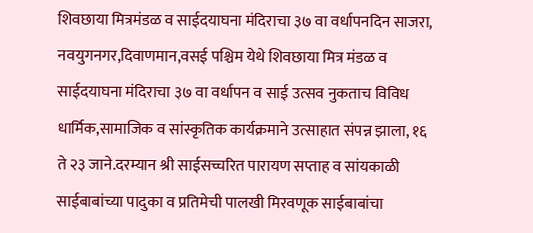शिवछाया मित्रमंडळ व साईदयाघना मंदिराचा ३७ वा वर्धापनदिन साजरा, नवयुगनगर,दिवाणमान,वसई पश्चिम येथे शिवछाया मित्र मंडळ व साईदयाघना मंदिराचा ३७ वा वर्धापन व साई उत्सव नुकताच विविध धार्मिक,सामाजिक व सांस्कृतिक कार्यक्रमाने उत्साहात संपन्न झाला, १६ ते २३ जाने.दरम्यान श्री साईसच्चरित पारायण सप्ताह व सांयकाळी साईबाबांच्या पादुका व प्रतिमेची पालखी मिरवणूक साईबाबांचा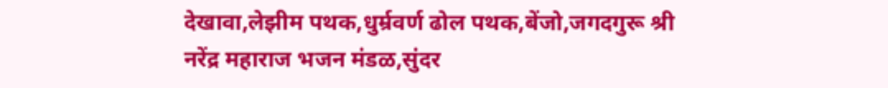देखावा,लेझीम पथक,धुर्म्रवर्ण ढोल पथक,बेंजो,जगदगुरू श्री नरेंद्र महाराज भजन मंडळ,सुंदर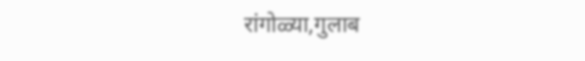रांगोळ्या,गुलाब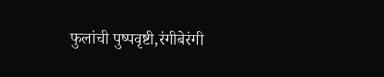फुलांची पुष्पवृष्टी,रंगीबेरंगी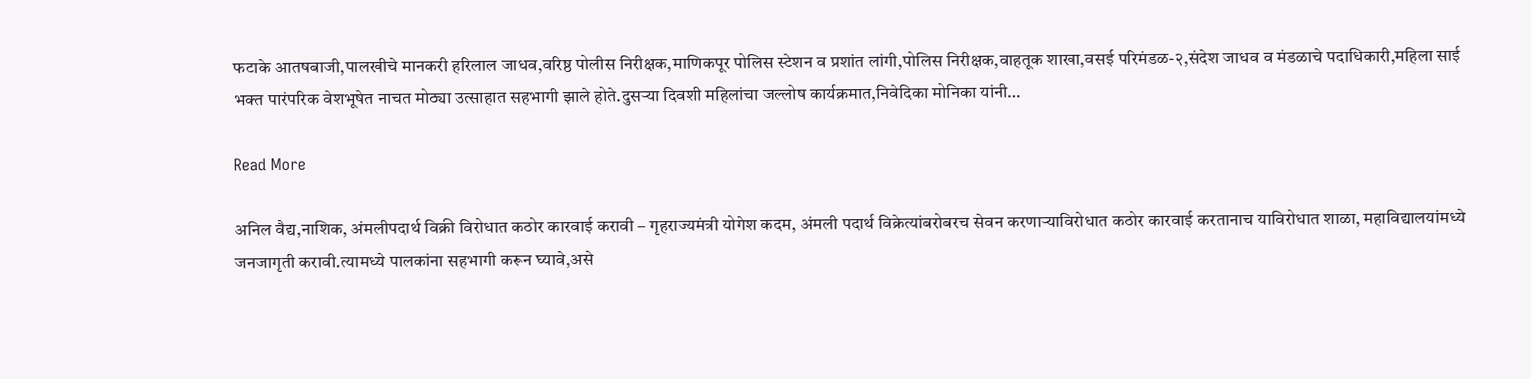फटाके आतषबाजी,पालखीचे मानकरी हरिलाल जाधव,वरिष्ठ पोलीस निरीक्षक,माणिकपूर पोलिस स्टेशन व प्रशांत लांगी,पोलिस निरीक्षक,वाहतूक शाखा,वसई परिमंडळ-२,संदेश जाधव व मंडळाचे पदाधिकारी,महिला साई भक्त पारंपरिक वेशभूषेत नाचत मोठ्या उत्साहात सहभागी झाले होते.दुसऱ्या दिवशी महिलांचा जल्लोष कार्यक्रमात,निवेदिका मोनिका यांनी…

Read More

अनिल वैद्य,नाशिक, अंमलीपदार्थ विक्री विरोधात कठोर कारवाई करावी – गृहराज्यमंत्री योगेश कदम, अंमली पदार्थ विक्रेत्यांबरोबरच सेवन करणाऱ्याविरोधात कठोर कारवाई करतानाच याविरोधात शाळा, महाविद्यालयांमध्ये जनजागृती करावी.त्यामध्ये पालकांना सहभागी करून घ्यावे,असे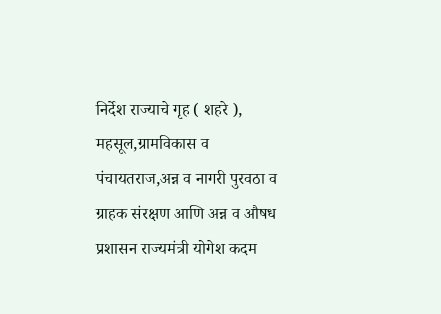निर्देश राज्याचे गृह ( शहरे ), महसूल,ग्रामविकास व पंचायतराज,अन्न व नागरी पुरवठा व ग्राहक संरक्षण आणि अन्न व औषध प्रशासन राज्यमंत्री योगेश कदम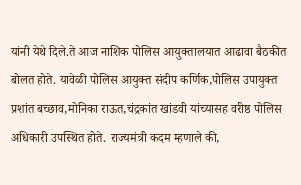यांनी येथे दिले.ते आज नाशिक पोलिस आयुक्तालयात आढावा बैठकीत बोलत होते. यावेळी पोलिस आयुक्त संदीप कर्णिक,पोलिस उपायुक्त प्रशांत बच्छाव,मोनिका राऊत,चंद्रकांत खांडवी यांच्यासह वरीष्ठ पोलिस अधिकारी उपस्थित होते. राज्यमंत्री कदम म्हणाले की,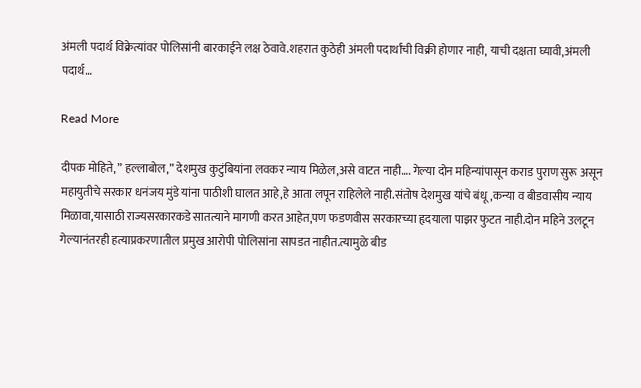अंमली पदार्थ विक्रेत्यांवर पोलिसांनी बारकाईने लक्ष ठेवावे.शहरात कुठेही अंमली पदार्थांची विक्री होणार नाही, याची दक्षता घ्यावी,अंमली पदार्थ…

Read More

दीपक मोहिते, ” हल्लाबोल,” देशमुख कुटुंबियांना लवकर न्याय मिळेल,असे वाटत नाही…. गेल्या दोन महिन्यांपासून कराड पुराण सुरू असून महायुतीचे सरकार धनंजय मुंडे यांना पाठीशी घालत आहे,हे आता लपून राहिलेले नाही.संतोष देशमुख यांचे बंधू,कन्या व बीडवासीय न्याय मिळावा,यासाठी राज्यसरकारकडे सातत्याने मागणी करत आहेत,पण फडणवीस सरकारच्या हृदयाला पाझर फुटत नाही.दोन महिने उलटून गेल्यानंतरही हत्याप्रकरणातील प्रमुख आरोपी पोलिसांना सापडत नाहीत.त्यामुळे बीड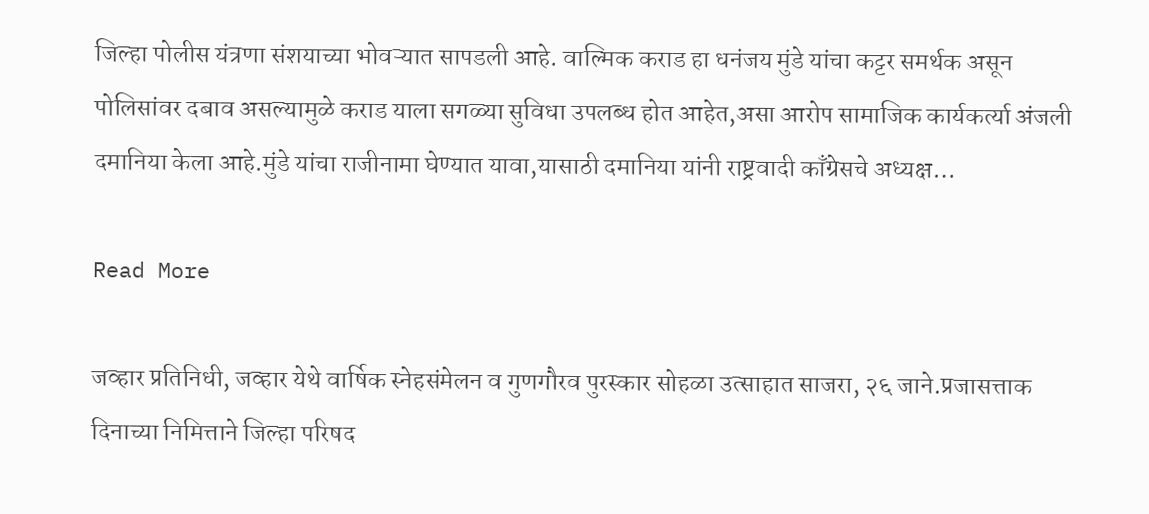जिल्हा पोलीस यंत्रणा संशयाच्या भोवऱ्यात सापडली आहे. वाल्मिक कराड हा धनंजय मुंडे यांचा कट्टर समर्थक असून पोलिसांवर दबाव असल्यामुळे कराड याला सगळ्या सुविधा उपलब्ध होत आहेत,असा आरोप सामाजिक कार्यकर्त्या अंजली दमानिया केला आहे.मुंडे यांचा राजीनामा घेण्यात यावा,यासाठी दमानिया यांनी राष्ट्रवादी काँग्रेसचे अध्यक्ष…

Read More

जव्हार प्रतिनिधी, जव्हार येथे वार्षिक स्नेहसंमेलन व गुणगौरव पुरस्कार सोहळा उत्साहात साजरा, २६ जाने.प्रजासत्ताक दिनाच्या निमित्ताने जिल्हा परिषद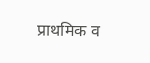प्राथमिक व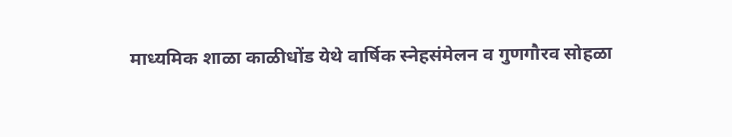माध्यमिक शाळा काळीधोंड येथे वार्षिक स्नेहसंमेलन व गुणगौरव सोहळा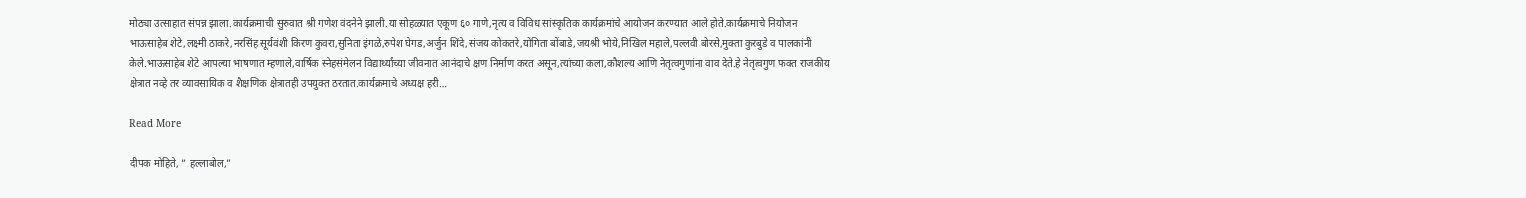मोठ्या उत्साहात संपन्न झाला.कार्यक्रमाची सुरुवात श्री गणेश वंदनेने झाली.या सोहळ्यात एकूण ६० गाणे,नृत्य व विविध सांस्कृतिक कार्यक्रमांचे आयोजन करण्यात आले होते.कार्यक्रमाचे नियोजन भाऊसाहेब शेटे,लक्ष्मी ठाकरे,नरसिंह सूर्यवंशी किरण कुवरा,सुनिता इंगळे,रुपेश घेगड,अर्जुन शिंदे,संजय कोकतरे,योगिता बोंबाडे,जयश्री भोये,निखिल महाले,पल्लवी बोरसे,मुक्ता कुरबुडे व पालकांनी केले.भाऊसाहेब शेटे आपल्या भाषणात म्हणाले,वार्षिक स्नेहसंमेलन विद्यार्थ्यांच्या जीवनात आनंदाचे क्षण निर्माण करत असून,त्यांच्या कला,कौशल्य आणि नेतृत्वगुणांना वाव देते.हे नेतृत्वगुण फक्त राजकीय क्षेत्रात नव्हे तर व्यावसायिक व शैक्षणिक क्षेत्रातही उपयुक्त ठरतात.कार्यक्रमाचे अध्यक्ष हरी…

Read More

दीपक मोहिते, ” हल्लाबोल,”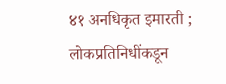४१ अनधिकृत इमारती ; लोकप्रतिनिधींकडून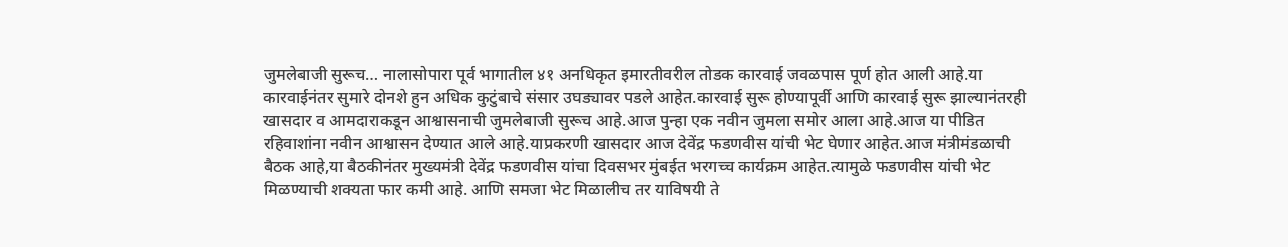जुमलेबाजी सुरूच… नालासोपारा पूर्व भागातील ४१ अनधिकृत इमारतीवरील तोडक कारवाई जवळपास पूर्ण होत आली आहे.या कारवाईनंतर सुमारे दोनशे हुन अधिक कुटुंबाचे संसार उघड्यावर पडले आहेत.कारवाई सुरू होण्यापूर्वी आणि कारवाई सुरू झाल्यानंतरही खासदार व आमदाराकडून आश्वासनाची जुमलेबाजी सुरूच आहे.आज पुन्हा एक नवीन जुमला समोर आला आहे.आज या पीडित रहिवाशांना नवीन आश्वासन देण्यात आले आहे.याप्रकरणी खासदार आज देवेंद्र फडणवीस यांची भेट घेणार आहेत.आज मंत्रीमंडळाची बैठक आहे,या बैठकीनंतर मुख्यमंत्री देवेंद्र फडणवीस यांचा दिवसभर मुंबईत भरगच्च कार्यक्रम आहेत.त्यामुळे फडणवीस यांची भेट मिळण्याची शक्यता फार कमी आहे. आणि समजा भेट मिळालीच तर याविषयी ते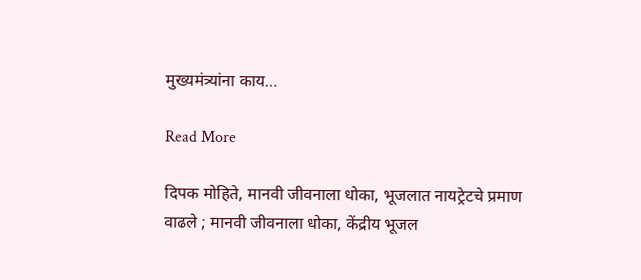मुख्यमंत्र्यांना काय…

Read More

दिपक मोहिते, मानवी जीवनाला धोका, भूजलात नायट्रेटचे प्रमाण वाढले ; मानवी जीवनाला धोका, केंद्रीय भूजल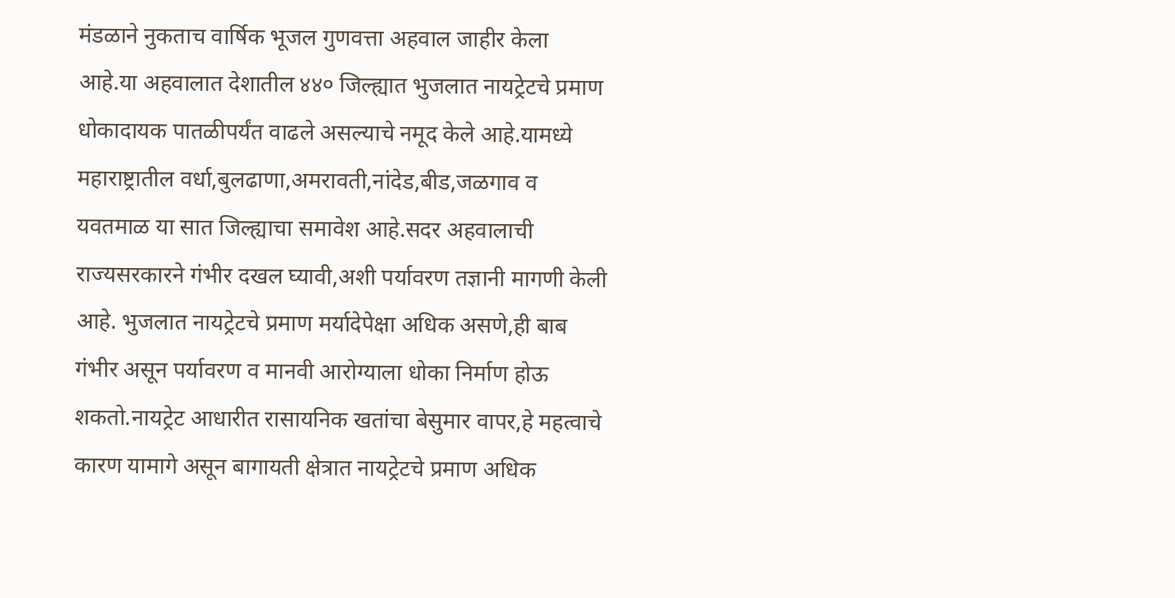मंडळाने नुकताच वार्षिक भूजल गुणवत्ता अहवाल जाहीर केला आहे.या अहवालात देशातील ४४० जिल्ह्यात भुजलात नायट्रेटचे प्रमाण धोकादायक पातळीपर्यंत वाढले असल्याचे नमूद केले आहे.यामध्ये महाराष्ट्रातील वर्धा,बुलढाणा,अमरावती,नांदेड,बीड,जळगाव व यवतमाळ या सात जिल्ह्याचा समावेश आहे.सदर अहवालाची राज्यसरकारने गंभीर दखल घ्यावी,अशी पर्यावरण तज्ञानी मागणी केली आहे. भुजलात नायट्रेटचे प्रमाण मर्यादेपेक्षा अधिक असणे,ही बाब गंभीर असून पर्यावरण व मानवी आरोग्याला धोका निर्माण होऊ शकतो.नायट्रेट आधारीत रासायनिक खतांचा बेसुमार वापर,हे महत्वाचे कारण यामागे असून बागायती क्षेत्रात नायट्रेटचे प्रमाण अधिक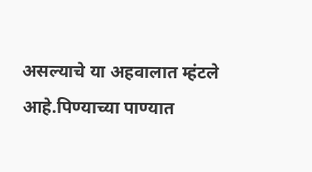असल्याचे या अहवालात म्हंटले आहे.पिण्याच्या पाण्यात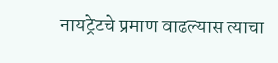नायट्रेटचे प्रमाण वाढल्यास त्याचा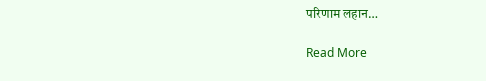परिणाम लहान…

Read More